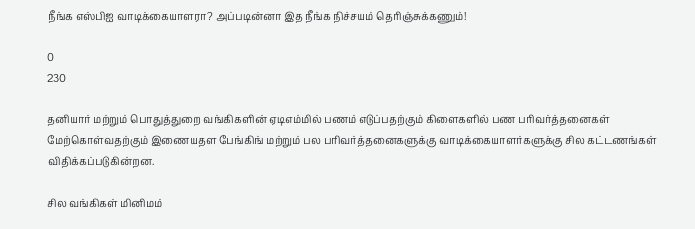நீங்க எஸ்பிஐ வாடிக்கையாளரா? அப்படின்னா இத நீங்க நிச்சயம் தெரிஞ்சுக்கணும்!

0
230

தனியார் மற்றும் பொதுத்துறை வங்கிகளின் ஏடிஎம்மில் பணம் எடுப்பதற்கும் கிளைகளில் பண பரிவர்த்தனைகள் மேற்கொள்வதற்கும் இணையதள பேங்கிங் மற்றும் பல பரிவர்த்தனைகளுக்கு வாடிக்கையாளர்களுக்கு சில கட்டணங்கள் விதிக்கப்படுகின்றன.

சில வங்கிகள் மினிமம்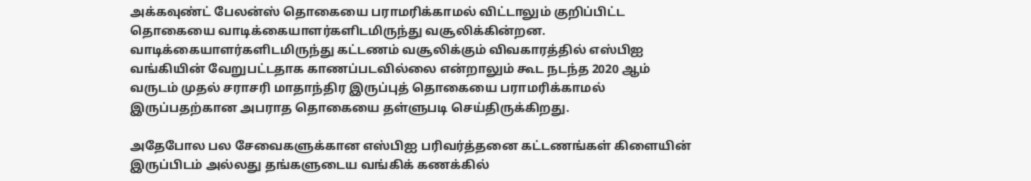அக்கவுண்ட் பேலன்ஸ் தொகையை பராமரிக்காமல் விட்டாலும் குறிப்பிட்ட தொகையை வாடிக்கையாளர்களிடமிருந்து வசூலிக்கின்றன. வாடிக்கையாளர்களிடமிருந்து கட்டணம் வசூலிக்கும் விவகாரத்தில் எஸ்பிஐ வங்கியின் வேறுபட்டதாக காணப்படவில்லை என்றாலும் கூட நடந்த 2020 ஆம் வருடம் முதல் சராசரி மாதாந்திர இருப்புத் தொகையை பராமரிக்காமல் இருப்பதற்கான அபராத தொகையை தள்ளுபடி செய்திருக்கிறது.

அதேபோல பல சேவைகளுக்கான எஸ்பிஐ பரிவர்த்தனை கட்டணங்கள் கிளையின் இருப்பிடம் அல்லது தங்களுடைய வங்கிக் கணக்கில்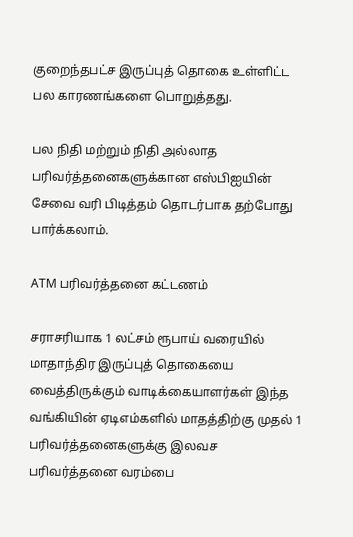குறைந்தபட்ச இருப்புத் தொகை உள்ளிட்ட பல காரணங்களை பொறுத்தது.

பல நிதி மற்றும் நிதி அல்லாத பரிவர்த்தனைகளுக்கான எஸ்பிஐயின் சேவை வரி பிடித்தம் தொடர்பாக தற்போது பார்க்கலாம்.

ATM பரிவர்த்தனை கட்டணம்

சராசரியாக 1 லட்சம் ரூபாய் வரையில் மாதாந்திர இருப்புத் தொகையை வைத்திருக்கும் வாடிக்கையாளர்கள் இந்த வங்கியின் ஏடிஎம்களில் மாதத்திற்கு முதல் 1 பரிவர்த்தனைகளுக்கு இலவச பரிவர்த்தனை வரம்பை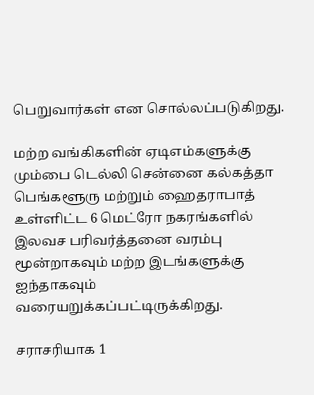பெறுவார்கள் என சொல்லப்படுகிறது.

மற்ற வங்கிகளின் ஏடிஎம்களுக்கு மும்பை டெல்லி சென்னை கல்கத்தா பெங்களூரு மற்றும் ஹைதராபாத் உள்ளிட்ட 6 மெட்ரோ நகரங்களில் இலவச பரிவர்த்தனை வரம்பு மூன்றாகவும் மற்ற இடங்களுக்கு ஐந்தாகவும் வரையறுக்கப்பட்டிருக்கிறது.

சராசரியாக 1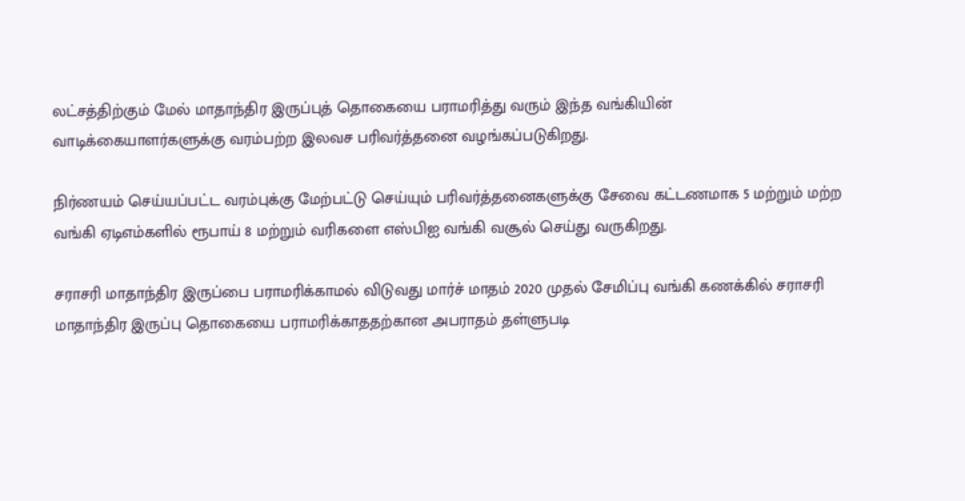லட்சத்திற்கும் மேல் மாதாந்திர இருப்புத் தொகையை பராமரித்து வரும் இந்த வங்கியின் வாடிக்கையாளர்களுக்கு வரம்பற்ற இலவச பரிவர்த்தனை வழங்கப்படுகிறது.

நிர்ணயம் செய்யப்பட்ட வரம்புக்கு மேற்பட்டு செய்யும் பரிவர்த்தனைகளுக்கு சேவை கட்டணமாக 5 மற்றும் மற்ற வங்கி ஏடிஎம்களில் ரூபாய் 8 மற்றும் வரிகளை எஸ்பிஐ வங்கி வசூல் செய்து வருகிறது.

சராசரி மாதாந்திர இருப்பை பராமரிக்காமல் விடுவது மார்ச் மாதம் 2020 முதல் சேமிப்பு வங்கி கணக்கில் சராசரி மாதாந்திர இருப்பு தொகையை பராமரிக்காததற்கான அபராதம் தள்ளுபடி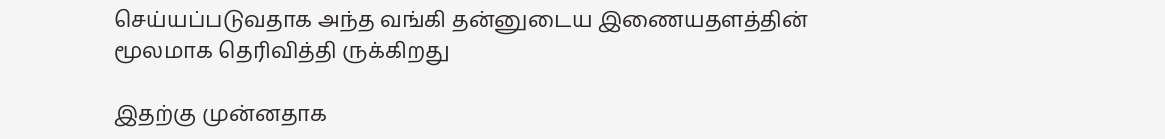செய்யப்படுவதாக அந்த வங்கி தன்னுடைய இணையதளத்தின் மூலமாக தெரிவித்தி ருக்கிறது

இதற்கு முன்னதாக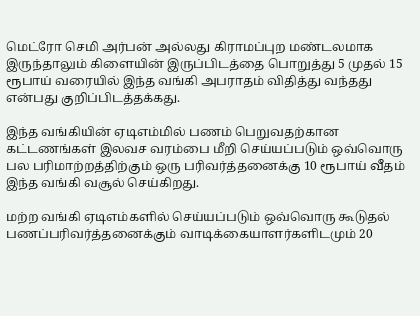மெட்ரோ செமி அர்பன் அல்லது கிராமப்புற மண்டலமாக இருந்தாலும் கிளையின் இருப்பிடத்தை பொறுத்து 5 முதல் 15 ரூபாய் வரையில் இந்த வங்கி அபராதம் விதித்து வந்தது என்பது குறிப்பிடத்தக்கது.

இந்த வங்கியின் ஏடிஎம்மில் பணம் பெறுவதற்கான கட்டணங்கள் இலவச வரம்பை மீறி செய்யப்படும் ஒவ்வொரு பல பரிமாற்றத்திற்கும் ஒரு பரிவர்த்தனைக்கு 10 ரூபாய் வீதம் இந்த வங்கி வசூல் செய்கிறது.

மற்ற வங்கி ஏடிஎம்களில் செய்யப்படும் ஒவ்வொரு கூடுதல் பணப்பரிவர்த்தனைக்கும் வாடிக்கையாளர்களிடமும் 20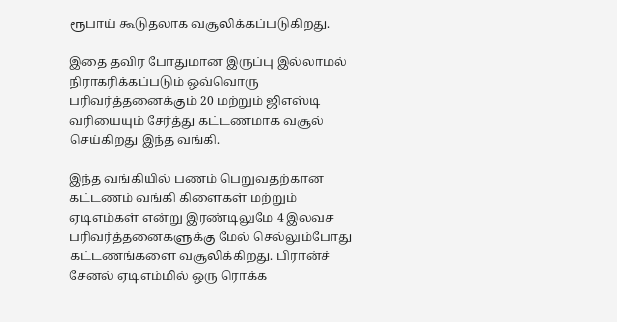ரூபாய் கூடுதலாக வசூலிக்கப்படுகிறது.

இதை தவிர போதுமான இருப்பு இல்லாமல் நிராகரிக்கப்படும் ஒவ்வொரு பரிவர்த்தனைக்கும் 20 மற்றும் ஜிஎஸ்டி வரியையும் சேர்த்து கட்டணமாக வசூல் செய்கிறது இந்த வங்கி.

இந்த வங்கியில் பணம் பெறுவதற்கான கட்டணம் வங்கி கிளைகள் மற்றும் ஏடிஎம்கள் என்று இரண்டிலுமே 4 இலவச பரிவர்த்தனைகளுக்கு மேல் செல்லும்போது கட்டணங்களை வசூலிக்கிறது. பிரான்ச் சேனல் ஏடிஎம்மில் ஒரு ரொக்க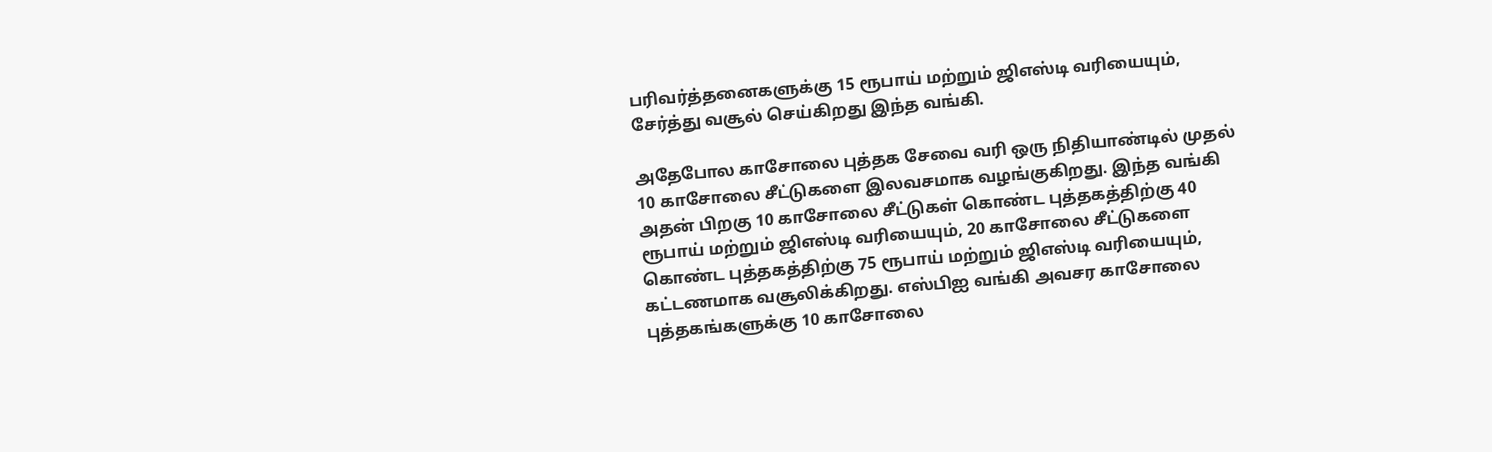பரிவர்த்தனைகளுக்கு 15 ரூபாய் மற்றும் ஜிஎஸ்டி வரியையும், சேர்த்து வசூல் செய்கிறது இந்த வங்கி.

அதேபோல காசோலை புத்தக சேவை வரி ஒரு நிதியாண்டில் முதல் 10 காசோலை சீட்டுகளை இலவசமாக வழங்குகிறது. இந்த வங்கி அதன் பிறகு 10 காசோலை சீட்டுகள் கொண்ட புத்தகத்திற்கு 40 ரூபாய் மற்றும் ஜிஎஸ்டி வரியையும், 20 காசோலை சீட்டுகளை கொண்ட புத்தகத்திற்கு 75 ரூபாய் மற்றும் ஜிஎஸ்டி வரியையும், கட்டணமாக வசூலிக்கிறது. எஸ்பிஐ வங்கி அவசர காசோலை புத்தகங்களுக்கு 10 காசோலை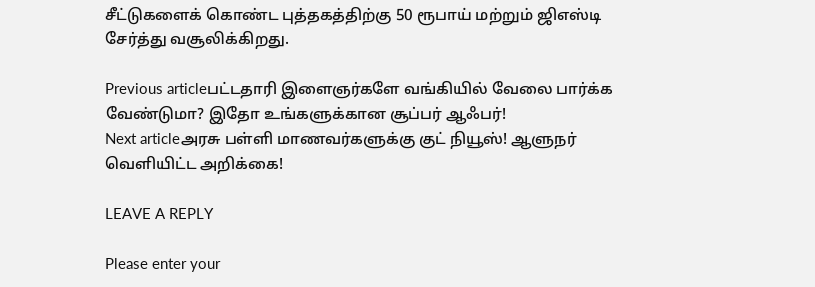சீட்டுகளைக் கொண்ட புத்தகத்திற்கு 50 ரூபாய் மற்றும் ஜிஎஸ்டி சேர்த்து வசூலிக்கிறது.

Previous articleபட்டதாரி இளைஞர்களே வங்கியில் வேலை பார்க்க வேண்டுமா? இதோ உங்களுக்கான சூப்பர் ஆஃபர்!
Next articleஅரசு பள்ளி மாணவர்களுக்கு குட் நியூஸ்! ஆளுநர் வெளியிட்ட அறிக்கை!

LEAVE A REPLY

Please enter your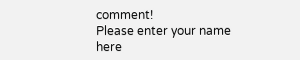comment!
Please enter your name here